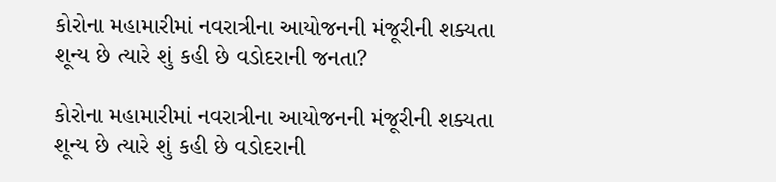કોરોના મહામારીમાં નવરાત્રીના આયોજનની મંજૂરીની શક્યતા શૂન્ય છે ત્યારે શું કહી છે વડોદરાની જનતા?

કોરોના મહામારીમાં નવરાત્રીના આયોજનની મંજૂરીની શક્યતા શૂન્ય છે ત્યારે શું કહી છે વડોદરાની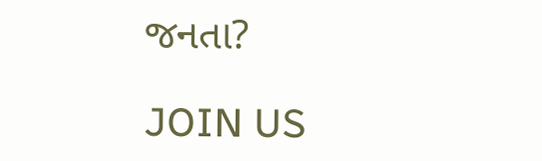જનતા?

JOIN US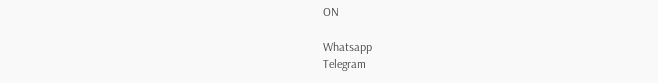ON

Whatsapp
Telegram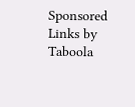Sponsored Links by Taboola